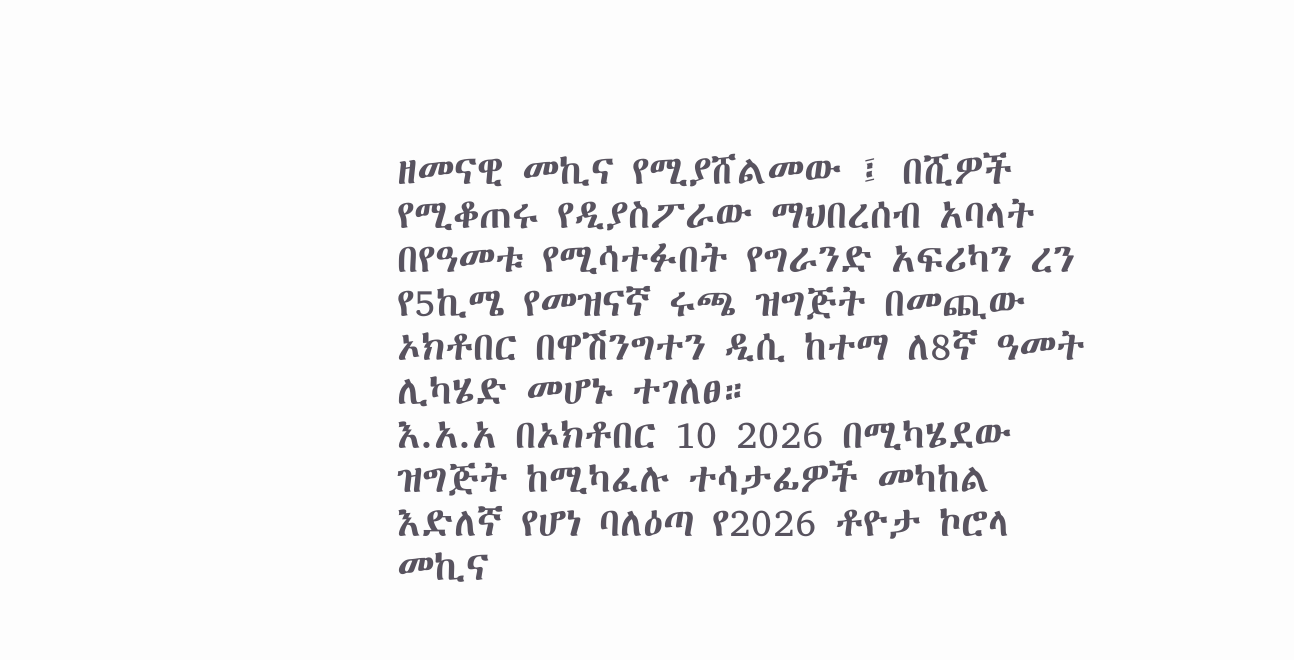ዘመናዊ መኪና የሚያሸልመው ፤ በሺዎች የሚቆጠሩ የዲያስፖራው ማህበረሰብ አባላት በየዓመቱ የሚሳተፉበት የግራንድ አፍሪካን ረን የ5ኪሜ የመዝናኛ ሩጫ ዝግጅት በመጪው ኦክቶበር በዋሽንግተን ዲሲ ከተማ ለ8ኛ ዓመት ሊካሄድ መሆኑ ተገለፀ።
እ.አ.አ በኦክቶበር 10 2026 በሚካሄደው ዝግጅት ከሚካፈሉ ተሳታፊዎች መካከል እድለኛ የሆነ ባለዕጣ የ2026 ቶዮታ ኮሮላ መኪና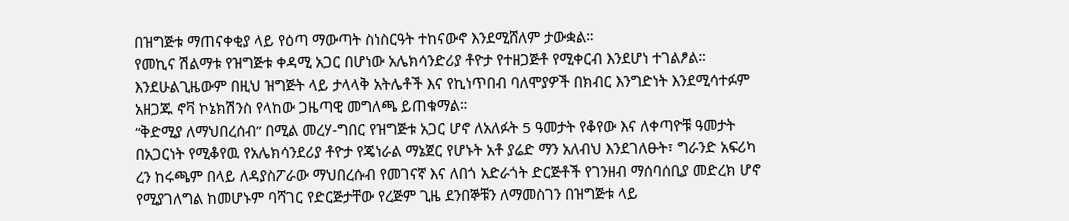በዝግጅቱ ማጠናቀቂያ ላይ የዕጣ ማውጣት ስነስርዓት ተከናውኖ እንደሚሸለም ታውቋል።
የመኪና ሽልማቱ የዝግጅቱ ቀዳሚ አጋር በሆነው አሌክሳንድሪያ ቶዮታ የተዘጋጅቶ የሚቀርብ እንደሆነ ተገልፆል። እንደሁልጊዜውም በዚህ ዝግጅት ላይ ታላላቅ አትሌቶች እና የኪነጥበብ ባለሞያዎች በክብር እንግድነት እንደሚሳተፉም አዘጋጁ ኖቫ ኮኔክሽንስ የላከው ጋዜጣዊ መግለጫ ይጠቁማል።
“ቅድሚያ ለማህበረሰብ” በሚል መረሃ-ግበር የዝግጅቱ አጋር ሆኖ ለአለፉት 5 ዓመታት የቆየው እና ለቀጣዮቹ ዓመታት በአጋርነት የሚቆየዉ የአሌክሳንደሪያ ቶዮታ የጄነራል ማኔጀር የሆኑት አቶ ያሬድ ማን አለብህ እንደገለፁት፣ ግራንድ አፍሪካ ረን ከሩጫም በላይ ለዳያስፖራው ማህበረሱብ የመገናኛ እና ለበጎ አድራጎት ድርጅቶች የገንዘብ ማሰባሰቢያ መድረክ ሆኖ የሚያገለግል ከመሆኑም ባሻገር የድርጅታቸው የረጅም ጊዜ ደንበኞቹን ለማመስገን በዝግጅቱ ላይ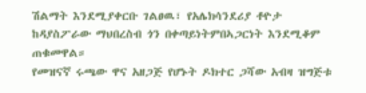ሽልማት እንደሚያቀርቡ ገልፀዉ፣ የአሌክሳንደሪያ ቶዮታ ከዳያስፖራው ማህበረስብ ጎን በቀጣይነትምበኣጋርነት እንደሚቆም ጠቁመዋል።
የመዝናኛ ሩጫው ዋና አዘጋጅ የሆኑት ዶክተር ጋሻው አብዛ ዝግጅቱ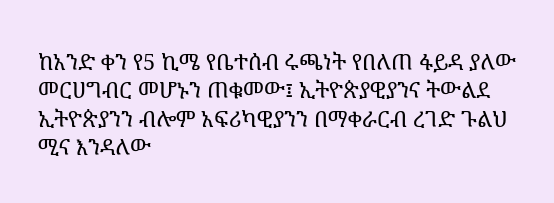ከአንድ ቀን የ5 ኪሜ የቤተሰብ ሩጫነት የበለጠ ፋይዳ ያለው መርሀግብር መሆኑን ጠቁመው፤ ኢትዮጵያዊያንና ትውልደ ኢትዮጵያንን ብሎም አፍሪካዊያንን በማቀራርብ ረገድ ጉልህ ሚና እንዳለው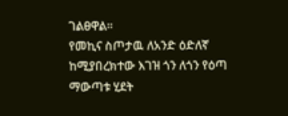ገልፀዋል።
የመኪና ስጦታዉ ለአንድ ዕድለኛ ከሚያበረክተው እገዝ ጎን ለጎን የዕጣ ማውጣቱ ሂደት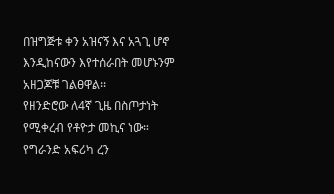በዝግጅቱ ቀን አዝናኝ እና አጓጊ ሆኖ እንዲከናውን እየተሰራበት መሆኑንም አዘጋጆቹ ገልፀዋል፡፡
የዘንድሮው ለ4ኛ ጊዜ በስጦታነት የሚቀረብ የቶዮታ መኪና ነው። የግራንድ አፍሪካ ረን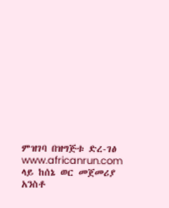ምዝገባ በዝግጅቱ ድረ-ገፅ www.africanrun.com ላይ ከሰኔ ወር መጀመሪያ አንስቶ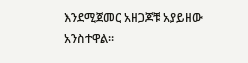እንደሚጀመር አዘጋጆቹ አያይዘው አንስተዋል።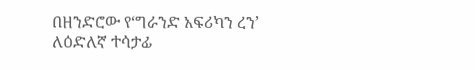በዘንድሮው የ‘ግራንድ አፍሪካን ረን’ ለዕድለኛ ተሳታፊ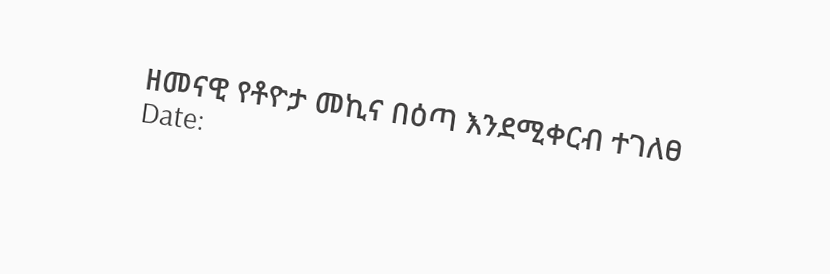ዘመናዊ የቶዮታ መኪና በዕጣ እንደሚቀርብ ተገለፀ
Date: